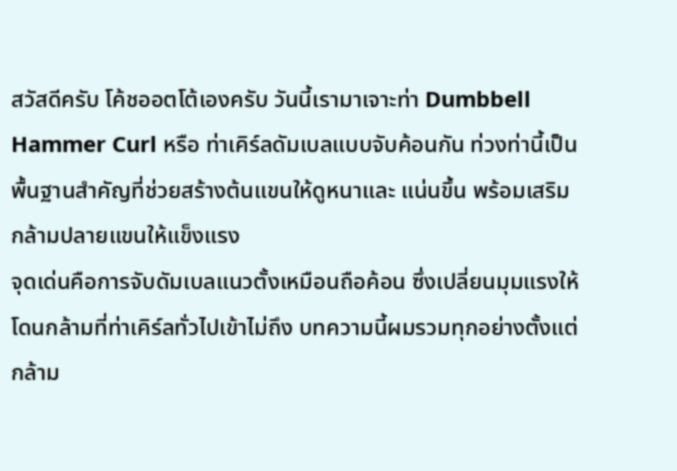สวัสดีครับ โค้ชออตโต้เองครับ วันนี้เรามาเจาะท่า Dumbbell Hammer Curl หรือ ท่าเคิร์ลดัมเบลแบบจับค้อนกัน ท่วงท่านี้เป็นพื้นฐานสำคัญที่ช่วยสร้างต้นแขนให้ดูหนาและ แน่นขึ้น พร้อมเสริมกล้ามปลายแขนให้แข็งแรง
จุดเด่นคือการจับดัมเบลแนวตั้งเหมือนถือค้อน ซึ่งเปลี่ยนมุมแรงให้โดนกล้ามที่ท่าเคิร์ลทั่วไปเข้าไม่ถึง บทความนี้ผมรวมทุกอย่างตั้งแต่กล้าม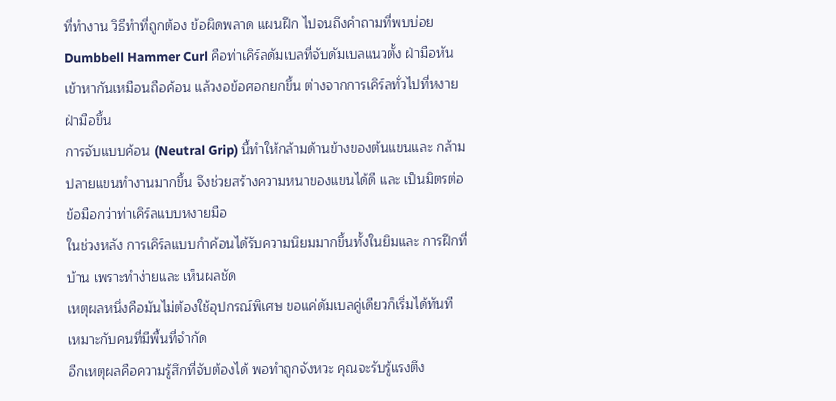ที่ทำงาน วิธีทำที่ถูกต้อง ข้อผิดพลาด แผนฝึก ไปจนถึงคำถามที่พบบ่อย
Dumbbell Hammer Curl คือท่าเคิร์ลดัมเบลที่จับดัมเบลแนวตั้ง ฝ่ามือหันเข้าหากันเหมือนถือค้อน แล้วงอข้อศอกยกขึ้น ต่างจากการเคิร์ลทั่วไปที่หงายฝ่ามือขึ้น
การจับแบบค้อน (Neutral Grip) นี้ทำให้กล้ามด้านข้างของต้นแขนและ กล้ามปลายแขนทำงานมากขึ้น จึงช่วยสร้างความหนาของแขนได้ดี และ เป็นมิตรต่อข้อมือกว่าท่าเคิร์ลแบบหงายมือ
ในช่วงหลัง การเคิร์ลแบบกำค้อนได้รับความนิยมมากขึ้นทั้งในยิมและ การฝึกที่บ้าน เพราะทำง่ายและ เห็นผลชัด
เหตุผลหนึ่งคือมันไม่ต้องใช้อุปกรณ์พิเศษ ขอแค่ดัมเบลคู่เดียวก็เริ่มได้ทันที เหมาะกับคนที่มีพื้นที่จำกัด
อีกเหตุผลคือความรู้สึกที่จับต้องได้ พอทำถูกจังหวะ คุณจะรับรู้แรงตึง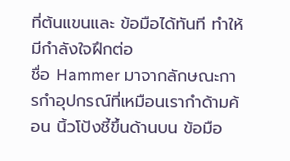ที่ต้นแขนและ ข้อมือได้ทันที ทำให้มีกำลังใจฝึกต่อ
ชื่อ Hammer มาจากลักษณะการกำอุปกรณ์ที่เหมือนเรากำด้ามค้อน นิ้วโป้งชี้ขึ้นด้านบน ข้อมือ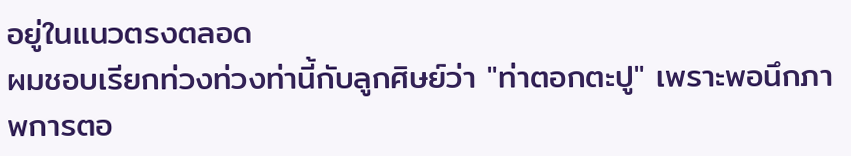อยู่ในแนวตรงตลอด
ผมชอบเรียกท่วงท่วงท่านี้กับลูกศิษย์ว่า "ท่าตอกตะปู" เพราะพอนึกภาพการตอ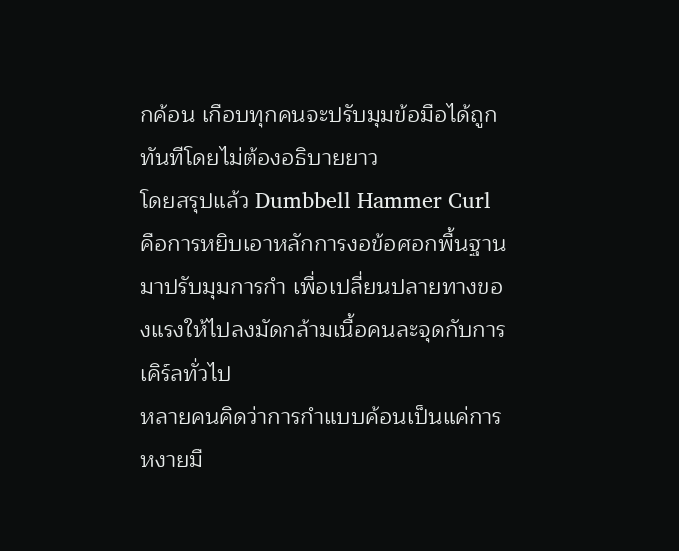กค้อน เกือบทุกคนจะปรับมุมข้อมือได้ถูกทันทีโดยไม่ต้องอธิบายยาว
โดยสรุปแล้ว Dumbbell Hammer Curl คือการหยิบเอาหลักการงอข้อศอกพื้นฐานมาปรับมุมการกำ เพื่อเปลี่ยนปลายทางของแรงให้ไปลงมัดกล้ามเนื้อคนละจุดกับการเคิร์ลทั่วไป
หลายคนคิดว่าการกำแบบค้อนเป็นแค่การหงายมื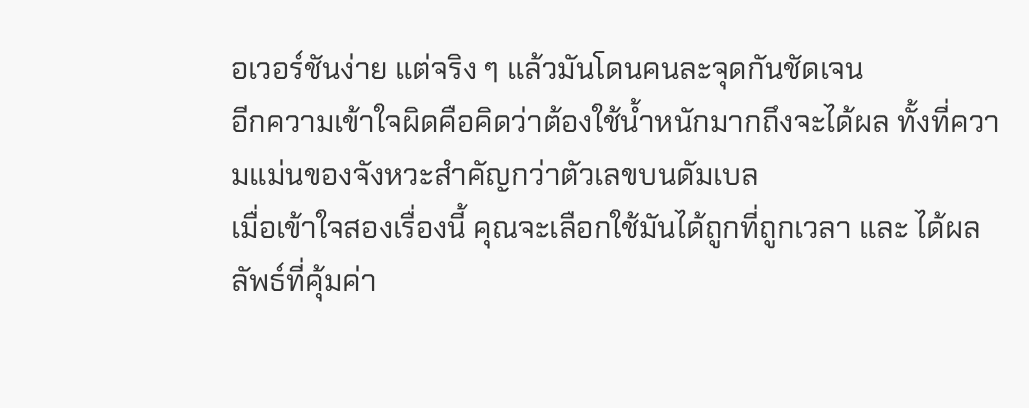อเวอร์ชันง่าย แต่จริง ๆ แล้วมันโดนคนละจุดกันชัดเจน
อีกความเข้าใจผิดคือคิดว่าต้องใช้น้ำหนักมากถึงจะได้ผล ทั้งที่ความแม่นของจังหวะสำคัญกว่าตัวเลขบนดัมเบล
เมื่อเข้าใจสองเรื่องนี้ คุณจะเลือกใช้มันได้ถูกที่ถูกเวลา และ ได้ผลลัพธ์ที่คุ้มค่า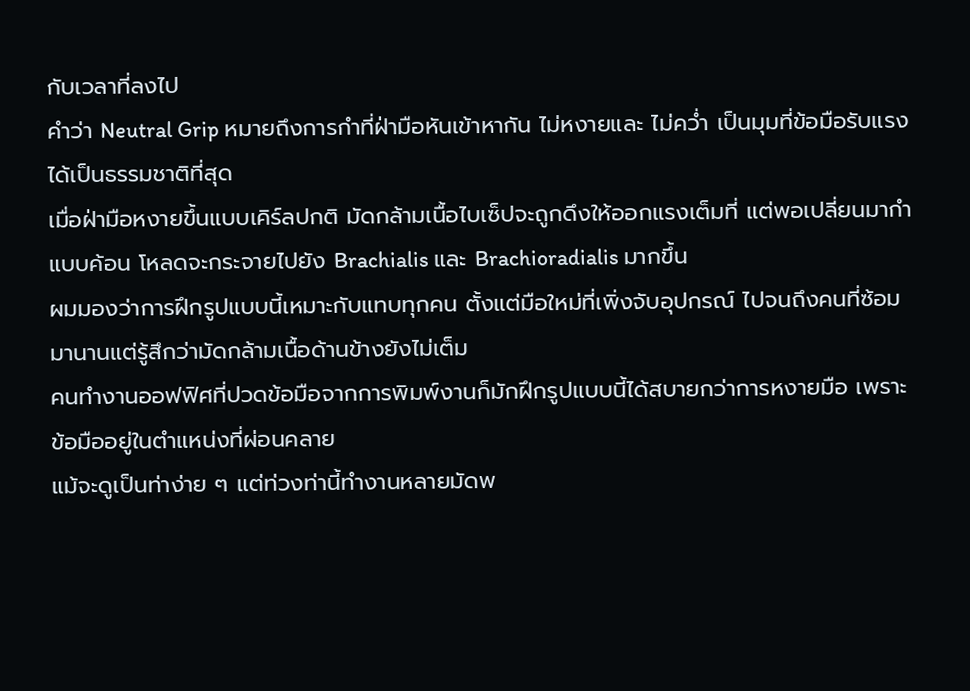กับเวลาที่ลงไป
คำว่า Neutral Grip หมายถึงการกำที่ฝ่ามือหันเข้าหากัน ไม่หงายและ ไม่คว่ำ เป็นมุมที่ข้อมือรับแรงได้เป็นธรรมชาติที่สุด
เมื่อฝ่ามือหงายขึ้นแบบเคิร์ลปกติ มัดกล้ามเนื้อไบเซ็ปจะถูกดึงให้ออกแรงเต็มที่ แต่พอเปลี่ยนมากำแบบค้อน โหลดจะกระจายไปยัง Brachialis และ Brachioradialis มากขึ้น
ผมมองว่าการฝึกรูปแบบนี้เหมาะกับแทบทุกคน ตั้งแต่มือใหม่ที่เพิ่งจับอุปกรณ์ ไปจนถึงคนที่ซ้อมมานานแต่รู้สึกว่ามัดกล้ามเนื้อด้านข้างยังไม่เต็ม
คนทำงานออฟฟิศที่ปวดข้อมือจากการพิมพ์งานก็มักฝึกรูปแบบนี้ได้สบายกว่าการหงายมือ เพราะข้อมืออยู่ในตำแหน่งที่ผ่อนคลาย
แม้จะดูเป็นท่าง่าย ๆ แต่ท่วงท่านี้ทำงานหลายมัดพ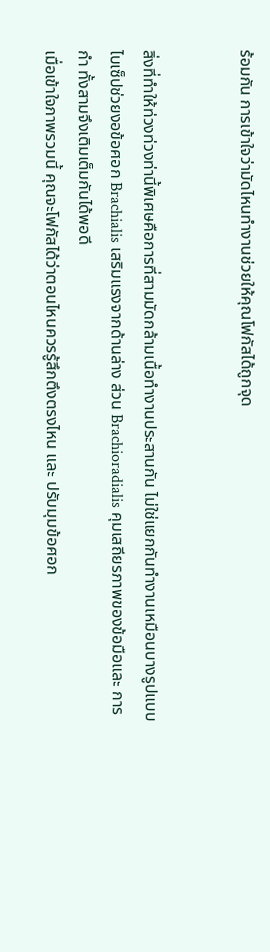ร้อมกัน การเข้าใจว่ามัดไหนทำงานช่วยให้คุณโฟกัสได้ถูกจุด


สิ่งที่ทำให้ท่วงท่วงท่านี้พิเศษคือการที่สามมัดกล้ามเนื้อทำงานประสานกัน ไม่ใช่แยกกันทำงานเหมือนบางรูปแบบ
ไบเซ็ปช่วยงอข้อศอก Brachialis เสริมแรงจากด้านล่าง ส่วน Brachioradialis คุมเสถียรภาพของข้อมือและ การกำ ทั้งสามจึงเติมเต็มกันได้พอดี
เมื่อเข้าใจภาพรวมนี้ คุณจะโฟกัสได้ว่าตอนไหนควรรู้สึกตึงตรงไหน และ ปรับมุมข้อศอก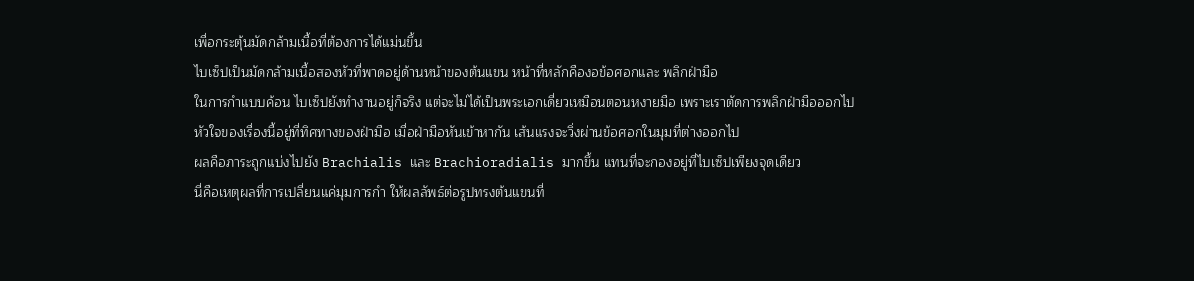เพื่อกระตุ้นมัดกล้ามเนื้อที่ต้องการได้แม่นขึ้น
ไบเซ็ปเป็นมัดกล้ามเนื้อสองหัวที่พาดอยู่ด้านหน้าของต้นแขน หน้าที่หลักคืองอข้อศอกและ พลิกฝ่ามือ
ในการกำแบบค้อน ไบเซ็ปยังทำงานอยู่ก็จริง แต่จะไม่ได้เป็นพระเอกเดี่ยวเหมือนตอนหงายมือ เพราะเราตัดการพลิกฝ่ามือออกไป
หัวใจของเรื่องนี้อยู่ที่ทิศทางของฝ่ามือ เมื่อฝ่ามือหันเข้าหากัน เส้นแรงจะวิ่งผ่านข้อศอกในมุมที่ต่างออกไป
ผลคือภาระถูกแบ่งไปยัง Brachialis และ Brachioradialis มากขึ้น แทนที่จะกองอยู่ที่ไบเซ็ปเพียงจุดเดียว
นี่คือเหตุผลที่การเปลี่ยนแค่มุมการกำ ให้ผลลัพธ์ต่อรูปทรงต้นแขนที่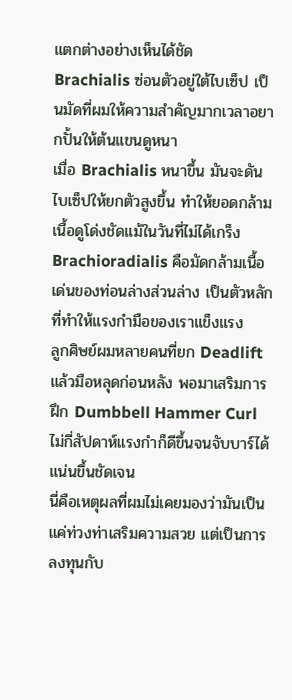แตกต่างอย่างเห็นได้ชัด
Brachialis ซ่อนตัวอยู่ใต้ไบเซ็ป เป็นมัดที่ผมให้ความสำคัญมากเวลาอยากปั้นให้ต้นแขนดูหนา
เมื่อ Brachialis หนาขึ้น มันจะดันไบเซ็ปให้ยกตัวสูงขึ้น ทำให้ยอดกล้ามเนื้อดูโด่งชัดแม้ในวันที่ไม่ได้เกร็ง
Brachioradialis คือมัดกล้ามเนื้อเด่นของท่อนล่างส่วนล่าง เป็นตัวหลักที่ทำให้แรงกำมือของเราแข็งแรง
ลูกศิษย์ผมหลายคนที่ยก Deadlift แล้วมือหลุดก่อนหลัง พอมาเสริมการฝึก Dumbbell Hammer Curl ไม่กี่สัปดาห์แรงกำก็ดีขึ้นจนจับบาร์ได้แน่นขึ้นชัดเจน
นี่คือเหตุผลที่ผมไม่เคยมองว่ามันเป็นแค่ท่วงท่าเสริมความสวย แต่เป็นการลงทุนกับ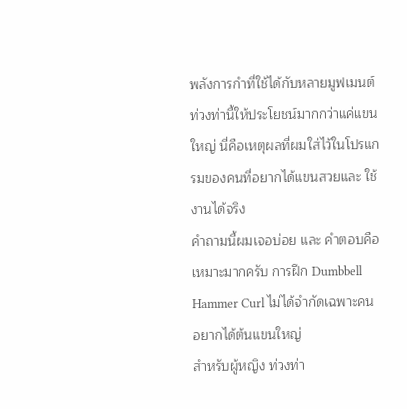พลังการกำที่ใช้ได้กับหลายมูฟเมนต์
ท่วงท่านี้ให้ประโยชน์มากกว่าแค่แขนใหญ่ นี่คือเหตุผลที่ผมใส่ไว้ในโปรแกรมของคนที่อยากได้แขนสวยและ ใช้งานได้จริง
คำถามนี้ผมเจอบ่อย และ คำตอบคือเหมาะมากครับ การฝึก Dumbbell Hammer Curl ไม่ได้จำกัดเฉพาะคนอยากได้ต้นแขนใหญ่
สำหรับผู้หญิง ท่วงท่า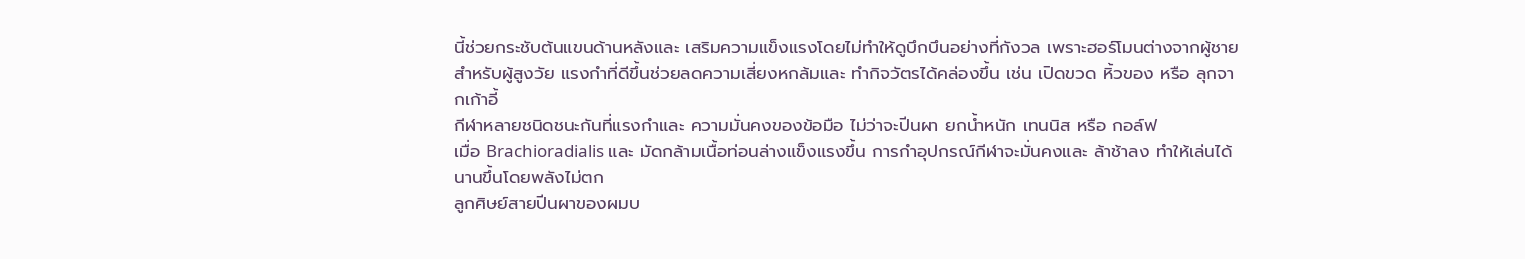นี้ช่วยกระชับต้นแขนด้านหลังและ เสริมความแข็งแรงโดยไม่ทำให้ดูบึกบึนอย่างที่กังวล เพราะฮอร์โมนต่างจากผู้ชาย
สำหรับผู้สูงวัย แรงกำที่ดีขึ้นช่วยลดความเสี่ยงหกล้มและ ทำกิจวัตรได้คล่องขึ้น เช่น เปิดขวด หิ้วของ หรือ ลุกจากเก้าอี้
กีฬาหลายชนิดชนะกันที่แรงกำและ ความมั่นคงของข้อมือ ไม่ว่าจะปีนผา ยกน้ำหนัก เทนนิส หรือ กอล์ฟ
เมื่อ Brachioradialis และ มัดกล้ามเนื้อท่อนล่างแข็งแรงขึ้น การกำอุปกรณ์กีฬาจะมั่นคงและ ล้าช้าลง ทำให้เล่นได้นานขึ้นโดยพลังไม่ตก
ลูกศิษย์สายปีนผาของผมบ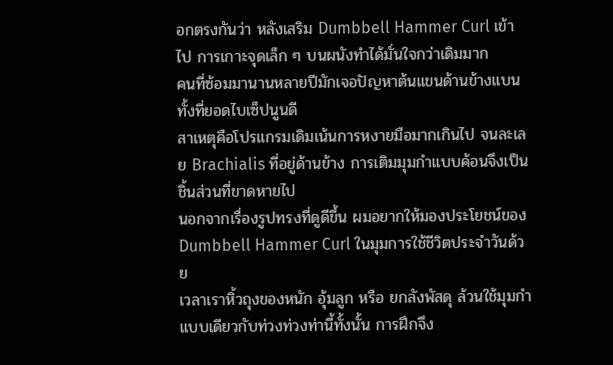อกตรงกันว่า หลังเสริม Dumbbell Hammer Curl เข้าไป การเกาะจุดเล็ก ๆ บนผนังทำได้มั่นใจกว่าเดิมมาก
คนที่ซ้อมมานานหลายปีมักเจอปัญหาต้นแขนด้านข้างแบน ทั้งที่ยอดไบเซ็ปนูนดี
สาเหตุคือโปรแกรมเดิมเน้นการหงายมือมากเกินไป จนละเลย Brachialis ที่อยู่ด้านข้าง การเติมมุมกำแบบค้อนจึงเป็นชิ้นส่วนที่ขาดหายไป
นอกจากเรื่องรูปทรงที่ดูดีขึ้น ผมอยากให้มองประโยชน์ของ Dumbbell Hammer Curl ในมุมการใช้ชีวิตประจำวันด้วย
เวลาเราหิ้วถุงของหนัก อุ้มลูก หรือ ยกลังพัสดุ ล้วนใช้มุมกำแบบเดียวกับท่วงท่วงท่านี้ทั้งนั้น การฝึกจึง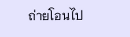ถ่ายโอนไป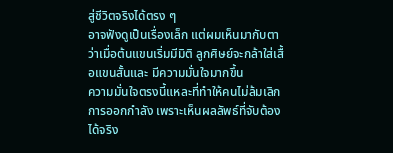สู่ชีวิตจริงได้ตรง ๆ
อาจฟังดูเป็นเรื่องเล็ก แต่ผมเห็นมากับตาว่าเมื่อต้นแขนเริ่มมีมิติ ลูกศิษย์จะกล้าใส่เสื้อแขนสั้นและ มีความมั่นใจมากขึ้น
ความมั่นใจตรงนี้แหละที่ทำให้คนไม่ล้มเลิกการออกกำลัง เพราะเห็นผลลัพธ์ที่จับต้องได้จริง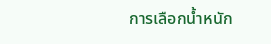การเลือกน้ำหนัก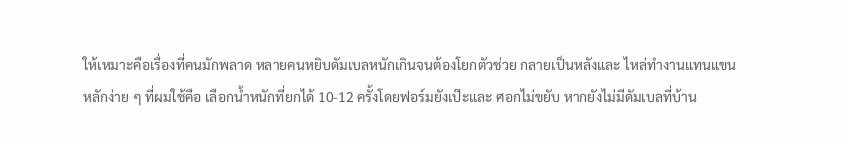ให้เหมาะคือเรื่องที่คนมักพลาด หลายคนหยิบดัมเบลหนักเกินจนต้องโยกตัวช่วย กลายเป็นหลังและ ไหล่ทำงานแทนแขน
หลักง่าย ๆ ที่ผมใช้คือ เลือกน้ำหนักที่ยกได้ 10-12 ครั้งโดยฟอร์มยังเป๊ะและ ศอกไม่ขยับ หากยังไม่มีดัมเบลที่บ้าน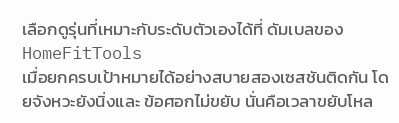เลือกดูรุ่นที่เหมาะกับระดับตัวเองได้ที่ ดัมเบลของ HomeFitTools
เมื่อยกครบเป้าหมายได้อย่างสบายสองเซสชันติดกัน โดยจังหวะยังนิ่งและ ข้อศอกไม่ขยับ นั่นคือเวลาขยับโหล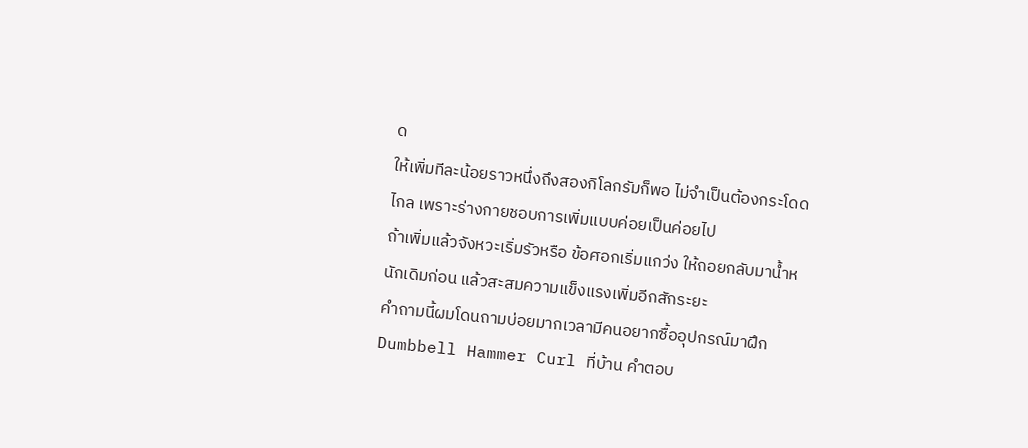ด
ให้เพิ่มทีละน้อยราวหนึ่งถึงสองกิโลกรัมก็พอ ไม่จำเป็นต้องกระโดดไกล เพราะร่างกายชอบการเพิ่มแบบค่อยเป็นค่อยไป
ถ้าเพิ่มแล้วจังหวะเริ่มรัวหรือ ข้อศอกเริ่มแกว่ง ให้ถอยกลับมาน้ำหนักเดิมก่อน แล้วสะสมความแข็งแรงเพิ่มอีกสักระยะ
คำถามนี้ผมโดนถามบ่อยมากเวลามีคนอยากซื้ออุปกรณ์มาฝึก Dumbbell Hammer Curl ที่บ้าน คำตอบ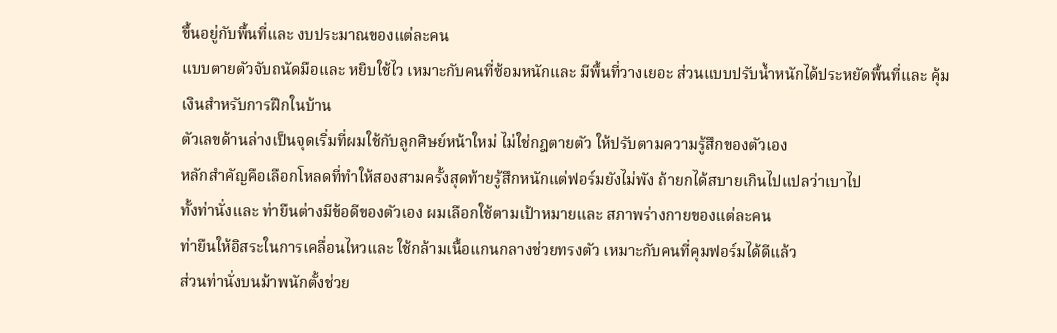ขึ้นอยู่กับพื้นที่และ งบประมาณของแต่ละคน
แบบตายตัวจับถนัดมือและ หยิบใช้ไว เหมาะกับคนที่ซ้อมหนักและ มีพื้นที่วางเยอะ ส่วนแบบปรับน้ำหนักได้ประหยัดพื้นที่และ คุ้มเงินสำหรับการฝึกในบ้าน
ตัวเลขด้านล่างเป็นจุดเริ่มที่ผมใช้กับลูกศิษย์หน้าใหม่ ไม่ใช่กฎตายตัว ให้ปรับตามความรู้สึกของตัวเอง
หลักสำคัญคือเลือกโหลดที่ทำให้สองสามครั้งสุดท้ายรู้สึกหนักแต่ฟอร์มยังไม่พัง ถ้ายกได้สบายเกินไปแปลว่าเบาไป
ทั้งท่านั่งและ ท่ายืนต่างมีข้อดีของตัวเอง ผมเลือกใช้ตามเป้าหมายและ สภาพร่างกายของแต่ละคน
ท่ายืนให้อิสระในการเคลื่อนไหวและ ใช้กล้ามเนื้อแกนกลางช่วยทรงตัว เหมาะกับคนที่คุมฟอร์มได้ดีแล้ว
ส่วนท่านั่งบนม้าพนักตั้งช่วย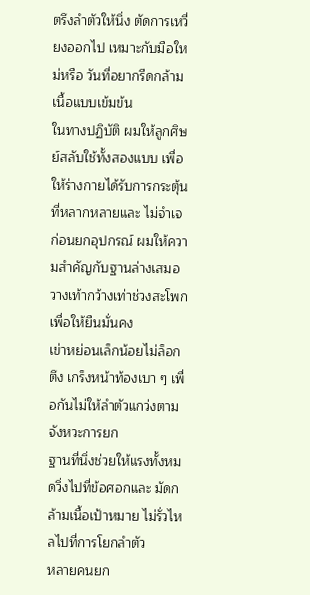ตรึงลำตัวให้นิ่ง ตัดการเหวี่ยงออกไป เหมาะกับมือใหม่หรือ วันที่อยากรีดกล้ามเนื้อแบบเข้มข้น
ในทางปฏิบัติ ผมให้ลูกศิษย์สลับใช้ทั้งสองแบบ เพื่อให้ร่างกายได้รับการกระตุ้นที่หลากหลายและ ไม่จำเจ
ก่อนยกอุปกรณ์ ผมให้ความสำคัญกับฐานล่างเสมอ วางเท้ากว้างเท่าช่วงสะโพกเพื่อให้ยืนมั่นคง
เข่าหย่อนเล็กน้อยไม่ล็อกตึง เกร็งหน้าท้องเบา ๆ เพื่อกันไม่ให้ลำตัวแกว่งตามจังหวะการยก
ฐานที่นิ่งช่วยให้แรงทั้งหมดวิ่งไปที่ข้อศอกและ มัดกล้ามเนื้อเป้าหมาย ไม่รั่วไหลไปที่การโยกลำตัว
หลายคนยก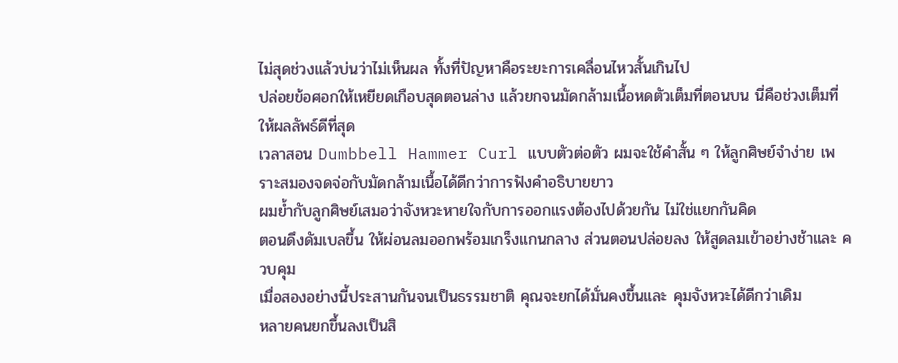ไม่สุดช่วงแล้วบ่นว่าไม่เห็นผล ทั้งที่ปัญหาคือระยะการเคลื่อนไหวสั้นเกินไป
ปล่อยข้อศอกให้เหยียดเกือบสุดตอนล่าง แล้วยกจนมัดกล้ามเนื้อหดตัวเต็มที่ตอนบน นี่คือช่วงเต็มที่ให้ผลลัพธ์ดีที่สุด
เวลาสอน Dumbbell Hammer Curl แบบตัวต่อตัว ผมจะใช้คำสั้น ๆ ให้ลูกศิษย์จำง่าย เพราะสมองจดจ่อกับมัดกล้ามเนื้อได้ดีกว่าการฟังคำอธิบายยาว
ผมย้ำกับลูกศิษย์เสมอว่าจังหวะหายใจกับการออกแรงต้องไปด้วยกัน ไม่ใช่แยกกันคิด
ตอนดึงดัมเบลขึ้น ให้ผ่อนลมออกพร้อมเกร็งแกนกลาง ส่วนตอนปล่อยลง ให้สูดลมเข้าอย่างช้าและ ควบคุม
เมื่อสองอย่างนี้ประสานกันจนเป็นธรรมชาติ คุณจะยกได้มั่นคงขึ้นและ คุมจังหวะได้ดีกว่าเดิม
หลายคนยกขึ้นลงเป็นสิ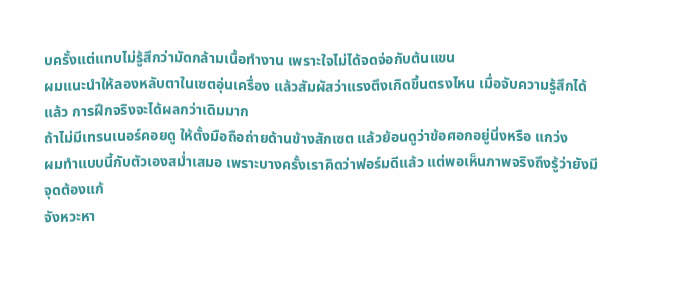บครั้งแต่แทบไม่รู้สึกว่ามัดกล้ามเนื้อทำงาน เพราะใจไม่ได้จดจ่อกับต้นแขน
ผมแนะนำให้ลองหลับตาในเซตอุ่นเครื่อง แล้วสัมผัสว่าแรงตึงเกิดขึ้นตรงไหน เมื่อจับความรู้สึกได้แล้ว การฝึกจริงจะได้ผลกว่าเดิมมาก
ถ้าไม่มีเทรนเนอร์คอยดู ให้ตั้งมือถือถ่ายด้านข้างสักเซต แล้วย้อนดูว่าข้อศอกอยู่นิ่งหรือ แกว่ง
ผมทำแบบนี้กับตัวเองสม่ำเสมอ เพราะบางครั้งเราคิดว่าฟอร์มดีแล้ว แต่พอเห็นภาพจริงถึงรู้ว่ายังมีจุดต้องแก้
จังหวะหา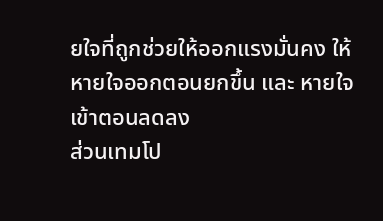ยใจที่ถูกช่วยให้ออกแรงมั่นคง ให้หายใจออกตอนยกขึ้น และ หายใจเข้าตอนลดลง
ส่วนเทมโป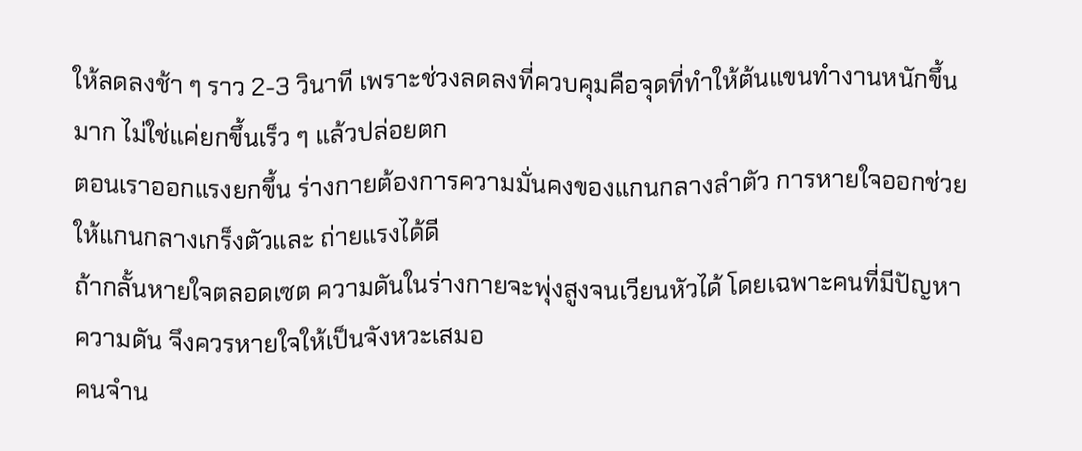ให้ลดลงช้า ๆ ราว 2-3 วินาที เพราะช่วงลดลงที่ควบคุมคือจุดที่ทำให้ต้นแขนทำงานหนักขึ้นมาก ไม่ใช่แค่ยกขึ้นเร็ว ๆ แล้วปล่อยตก
ตอนเราออกแรงยกขึ้น ร่างกายต้องการความมั่นคงของแกนกลางลำตัว การหายใจออกช่วยให้แกนกลางเกร็งตัวและ ถ่ายแรงได้ดี
ถ้ากลั้นหายใจตลอดเซต ความดันในร่างกายจะพุ่งสูงจนเวียนหัวได้ โดยเฉพาะคนที่มีปัญหาความดัน จึงควรหายใจให้เป็นจังหวะเสมอ
คนจำน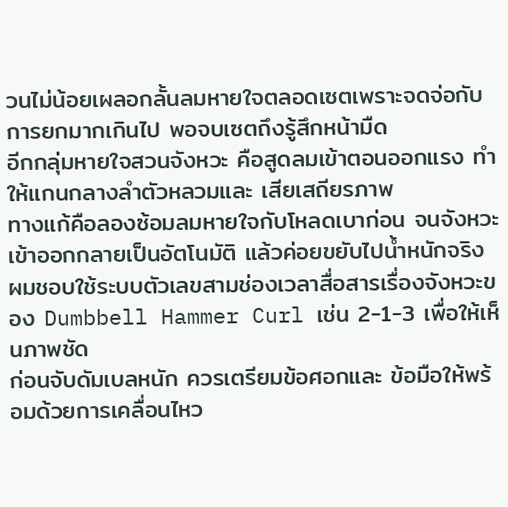วนไม่น้อยเผลอกลั้นลมหายใจตลอดเซตเพราะจดจ่อกับการยกมากเกินไป พอจบเซตถึงรู้สึกหน้ามืด
อีกกลุ่มหายใจสวนจังหวะ คือสูดลมเข้าตอนออกแรง ทำให้แกนกลางลำตัวหลวมและ เสียเสถียรภาพ
ทางแก้คือลองซ้อมลมหายใจกับโหลดเบาก่อน จนจังหวะเข้าออกกลายเป็นอัตโนมัติ แล้วค่อยขยับไปน้ำหนักจริง
ผมชอบใช้ระบบตัวเลขสามช่องเวลาสื่อสารเรื่องจังหวะของ Dumbbell Hammer Curl เช่น 2-1-3 เพื่อให้เห็นภาพชัด
ก่อนจับดัมเบลหนัก ควรเตรียมข้อศอกและ ข้อมือให้พร้อมด้วยการเคลื่อนไหว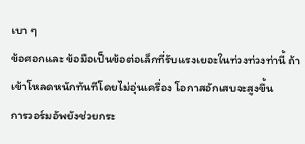เบา ๆ
ข้อศอกและ ข้อมือเป็นข้อต่อเล็กที่รับแรงเยอะในท่วงท่วงท่านี้ ถ้าเข้าโหลดหนักทันทีโดยไม่อุ่นเครื่อง โอกาสอักเสบจะสูงขึ้น
การวอร์มอัพยังช่วยกระ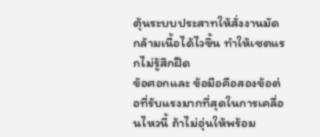ตุ้นระบบประสาทให้สั่งงานมัดกล้ามเนื้อได้ไวขึ้น ทำให้เซตแรกไม่รู้สึกฝืด
ข้อศอกและ ข้อมือคือสองข้อต่อที่รับแรงมากที่สุดในการเคลื่อนไหวนี้ ถ้าไม่อุ่นให้พร้อม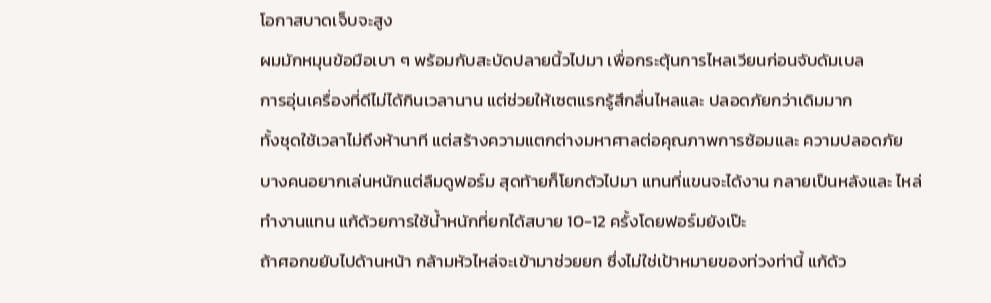โอกาสบาดเจ็บจะสูง
ผมมักหมุนข้อมือเบา ๆ พร้อมกับสะบัดปลายนิ้วไปมา เพื่อกระตุ้นการไหลเวียนก่อนจับดัมเบล
การอุ่นเครื่องที่ดีไม่ได้กินเวลานาน แต่ช่วยให้เซตแรกรู้สึกลื่นไหลและ ปลอดภัยกว่าเดิมมาก
ทั้งชุดใช้เวลาไม่ถึงห้านาที แต่สร้างความแตกต่างมหาศาลต่อคุณภาพการซ้อมและ ความปลอดภัย
บางคนอยากเล่นหนักแต่ลืมดูฟอร์ม สุดท้ายก็โยกตัวไปมา แทนที่แขนจะได้งาน กลายเป็นหลังและ ไหล่ทำงานแทน แก้ด้วยการใช้น้ำหนักที่ยกได้สบาย 10-12 ครั้งโดยฟอร์มยังเป๊ะ
ถ้าศอกขยับไปด้านหน้า กล้ามหัวไหล่จะเข้ามาช่วยยก ซึ่งไม่ใช่เป้าหมายของท่วงท่านี้ แก้ด้ว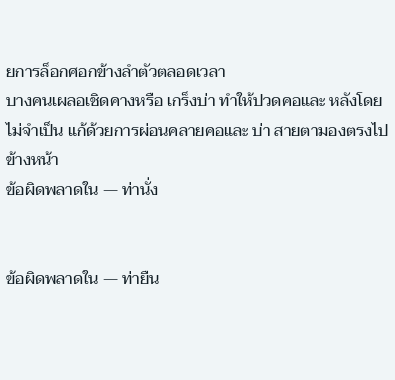ยการล็อกศอกข้างลำตัวตลอดเวลา
บางคนเผลอเชิดคางหรือ เกร็งบ่า ทำให้ปวดคอและ หลังโดยไม่จำเป็น แก้ด้วยการผ่อนคลายคอและ บ่า สายตามองตรงไปข้างหน้า
ข้อผิดพลาดใน — ท่านั่ง


ข้อผิดพลาดใน — ท่ายืน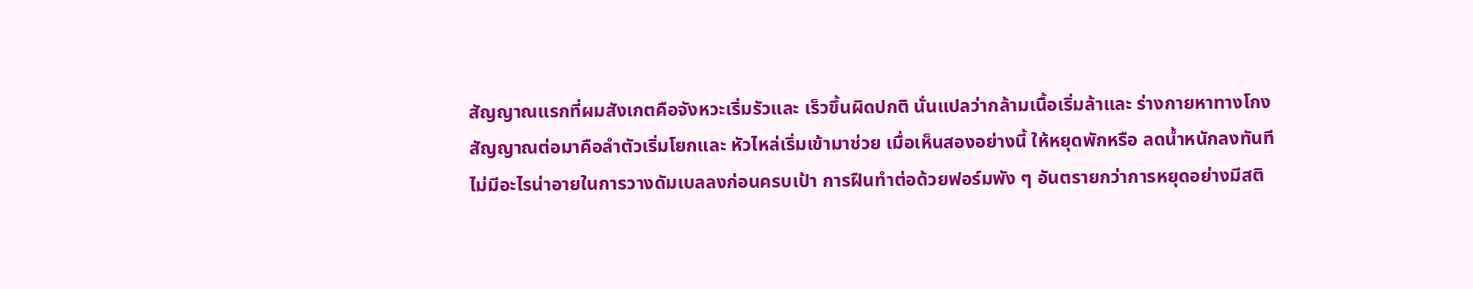สัญญาณแรกที่ผมสังเกตคือจังหวะเริ่มรัวและ เร็วขึ้นผิดปกติ นั่นแปลว่ากล้ามเนื้อเริ่มล้าและ ร่างกายหาทางโกง
สัญญาณต่อมาคือลำตัวเริ่มโยกและ หัวไหล่เริ่มเข้ามาช่วย เมื่อเห็นสองอย่างนี้ ให้หยุดพักหรือ ลดน้ำหนักลงทันที
ไม่มีอะไรน่าอายในการวางดัมเบลลงก่อนครบเป้า การฝืนทำต่อด้วยฟอร์มพัง ๆ อันตรายกว่าการหยุดอย่างมีสติ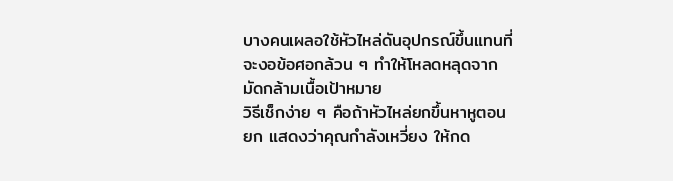บางคนเผลอใช้หัวไหล่ดันอุปกรณ์ขึ้นแทนที่จะงอข้อศอกล้วน ๆ ทำให้โหลดหลุดจากมัดกล้ามเนื้อเป้าหมาย
วิธีเช็กง่าย ๆ คือถ้าหัวไหล่ยกขึ้นหาหูตอนยก แสดงว่าคุณกำลังเหวี่ยง ให้กด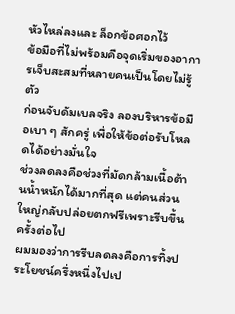หัวไหล่ลงและ ล็อกข้อศอกไว้
ข้อมือที่ไม่พร้อมคือจุดเริ่มของอาการเจ็บสะสมที่หลายคนเป็นโดยไม่รู้ตัว
ก่อนจับดัมเบลจริง ลองบริหารข้อมือเบา ๆ สักครู่ เพื่อให้ข้อต่อรับโหลดได้อย่างมั่นใจ
ช่วงลดลงคือช่วงที่มัดกล้ามเนื้อต้านน้ำหนักได้มากที่สุด แต่คนส่วนใหญ่กลับปล่อยตกฟรีเพราะรีบขึ้นครั้งต่อไป
ผมมองว่าการรีบลดลงคือการทิ้งประโยชน์ครึ่งหนึ่งไปเป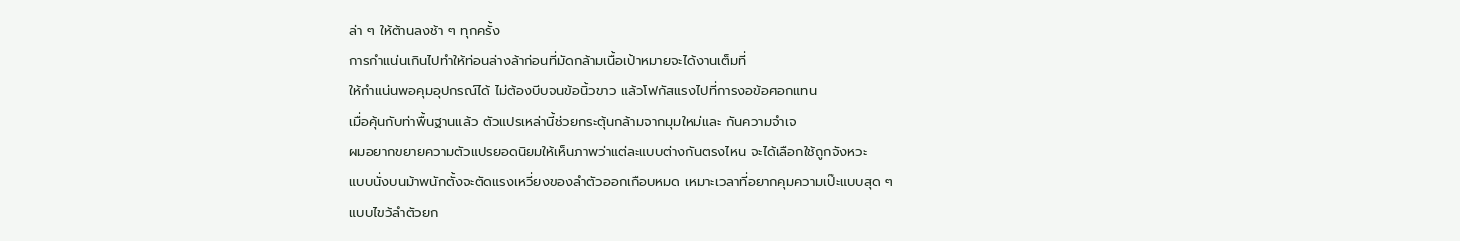ล่า ๆ ให้ต้านลงช้า ๆ ทุกครั้ง
การกำแน่นเกินไปทำให้ท่อนล่างล้าก่อนที่มัดกล้ามเนื้อเป้าหมายจะได้งานเต็มที่
ให้กำแน่นพอคุมอุปกรณ์ได้ ไม่ต้องบีบจนข้อนิ้วขาว แล้วโฟกัสแรงไปที่การงอข้อศอกแทน
เมื่อคุ้นกับท่าพื้นฐานแล้ว ตัวแปรเหล่านี้ช่วยกระตุ้นกล้ามจากมุมใหม่และ กันความจำเจ
ผมอยากขยายความตัวแปรยอดนิยมให้เห็นภาพว่าแต่ละแบบต่างกันตรงไหน จะได้เลือกใช้ถูกจังหวะ
แบบนั่งบนม้าพนักตั้งจะตัดแรงเหวี่ยงของลำตัวออกเกือบหมด เหมาะเวลาที่อยากคุมความเป๊ะแบบสุด ๆ
แบบไขว้ลำตัวยก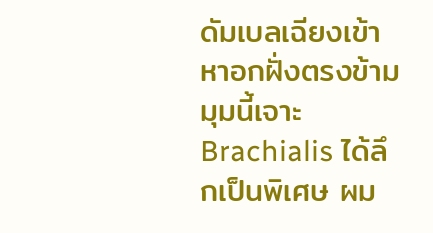ดัมเบลเฉียงเข้าหาอกฝั่งตรงข้าม มุมนี้เจาะ Brachialis ได้ลึกเป็นพิเศษ ผม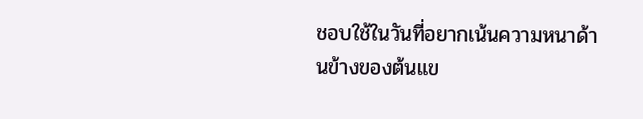ชอบใช้ในวันที่อยากเน้นความหนาด้านข้างของต้นแข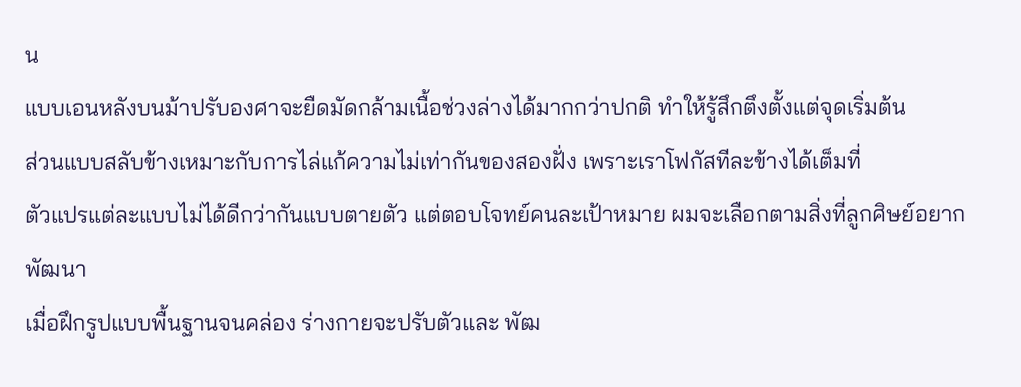น
แบบเอนหลังบนม้าปรับองศาจะยืดมัดกล้ามเนื้อช่วงล่างได้มากกว่าปกติ ทำให้รู้สึกตึงตั้งแต่จุดเริ่มต้น
ส่วนแบบสลับข้างเหมาะกับการไล่แก้ความไม่เท่ากันของสองฝั่ง เพราะเราโฟกัสทีละข้างได้เต็มที่
ตัวแปรแต่ละแบบไม่ได้ดีกว่ากันแบบตายตัว แต่ตอบโจทย์คนละเป้าหมาย ผมจะเลือกตามสิ่งที่ลูกศิษย์อยากพัฒนา
เมื่อฝึกรูปแบบพื้นฐานจนคล่อง ร่างกายจะปรับตัวและ พัฒ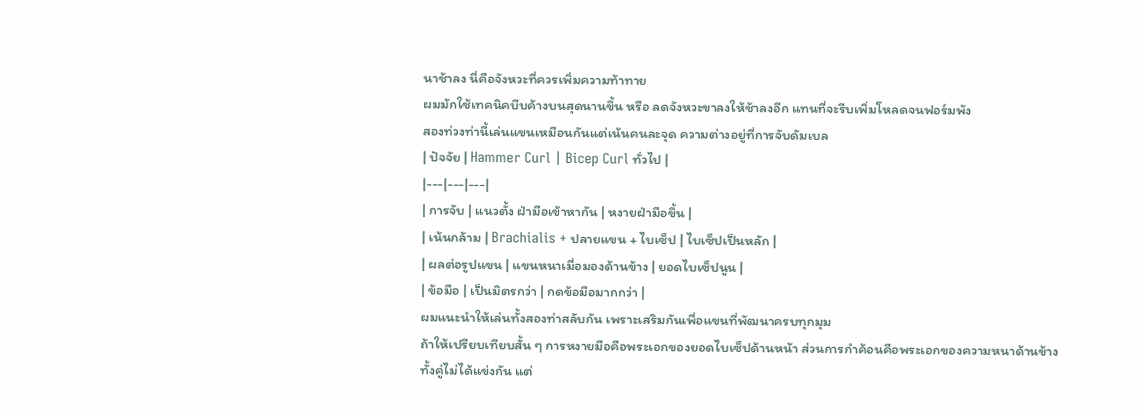นาช้าลง นี่คือจังหวะที่ควรเพิ่มความท้าทาย
ผมมักใช้เทคนิคบีบค้างบนสุดนานขึ้น หรือ ลดจังหวะขาลงให้ช้าลงอีก แทนที่จะรีบเพิ่มโหลดจนฟอร์มพัง
สองท่วงท่านี้เล่นแขนเหมือนกันแต่เน้นคนละจุด ความต่างอยู่ที่การจับดัมเบล
| ปัจจัย | Hammer Curl | Bicep Curl ทั่วไป |
|---|---|---|
| การจับ | แนวตั้ง ฝ่ามือเข้าหากัน | หงายฝ่ามือขึ้น |
| เน้นกล้าม | Brachialis + ปลายแขน + ไบเซ็ป | ไบเซ็ปเป็นหลัก |
| ผลต่อรูปแขน | แขนหนาเมื่อมองด้านข้าง | ยอดไบเซ็ปนูน |
| ข้อมือ | เป็นมิตรกว่า | กดข้อมือมากกว่า |
ผมแนะนำให้เล่นทั้งสองท่าสลับกัน เพราะเสริมกันเพื่อแขนที่พัฒนาครบทุกมุม
ถ้าให้เปรียบเทียบสั้น ๆ การหงายมือคือพระเอกของยอดไบเซ็ปด้านหน้า ส่วนการกำค้อนคือพระเอกของความหนาด้านข้าง
ทั้งคู่ไม่ได้แข่งกัน แต่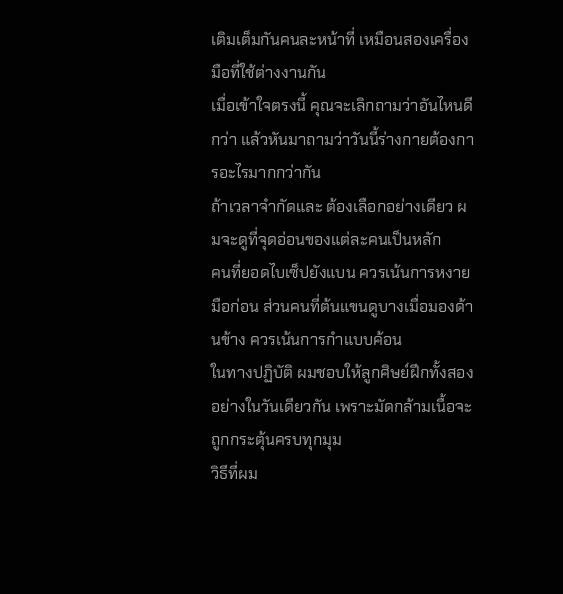เติมเต็มกันคนละหน้าที่ เหมือนสองเครื่องมือที่ใช้ต่างงานกัน
เมื่อเข้าใจตรงนี้ คุณจะเลิกถามว่าอันไหนดีกว่า แล้วหันมาถามว่าวันนี้ร่างกายต้องการอะไรมากกว่ากัน
ถ้าเวลาจำกัดและ ต้องเลือกอย่างเดียว ผมจะดูที่จุดอ่อนของแต่ละคนเป็นหลัก
คนที่ยอดไบเซ็ปยังแบน ควรเน้นการหงายมือก่อน ส่วนคนที่ต้นแขนดูบางเมื่อมองด้านข้าง ควรเน้นการกำแบบค้อน
ในทางปฏิบัติ ผมชอบให้ลูกศิษย์ฝึกทั้งสองอย่างในวันเดียวกัน เพราะมัดกล้ามเนื้อจะถูกกระตุ้นครบทุกมุม
วิธีที่ผม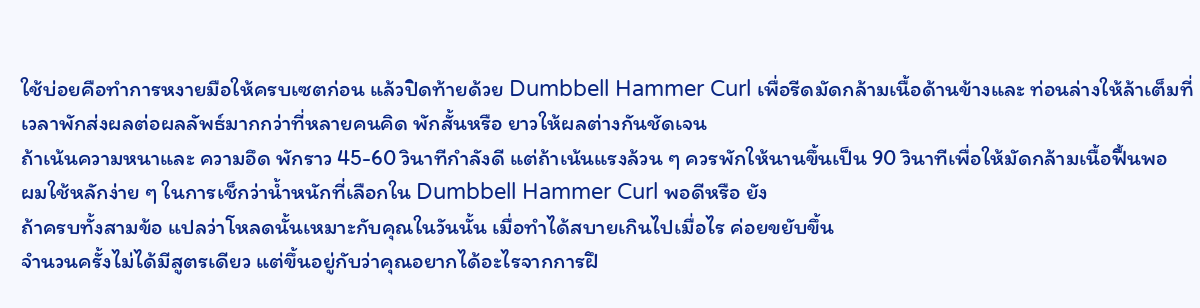ใช้บ่อยคือทำการหงายมือให้ครบเซตก่อน แล้วปิดท้ายด้วย Dumbbell Hammer Curl เพื่อรีดมัดกล้ามเนื้อด้านข้างและ ท่อนล่างให้ล้าเต็มที่
เวลาพักส่งผลต่อผลลัพธ์มากกว่าที่หลายคนคิด พักสั้นหรือ ยาวให้ผลต่างกันชัดเจน
ถ้าเน้นความหนาและ ความอึด พักราว 45-60 วินาทีกำลังดี แต่ถ้าเน้นแรงล้วน ๆ ควรพักให้นานขึ้นเป็น 90 วินาทีเพื่อให้มัดกล้ามเนื้อฟื้นพอ
ผมใช้หลักง่าย ๆ ในการเช็กว่าน้ำหนักที่เลือกใน Dumbbell Hammer Curl พอดีหรือ ยัง
ถ้าครบทั้งสามข้อ แปลว่าโหลดนั้นเหมาะกับคุณในวันนั้น เมื่อทำได้สบายเกินไปเมื่อไร ค่อยขยับขึ้น
จำนวนครั้งไม่ได้มีสูตรเดียว แต่ขึ้นอยู่กับว่าคุณอยากได้อะไรจากการฝึ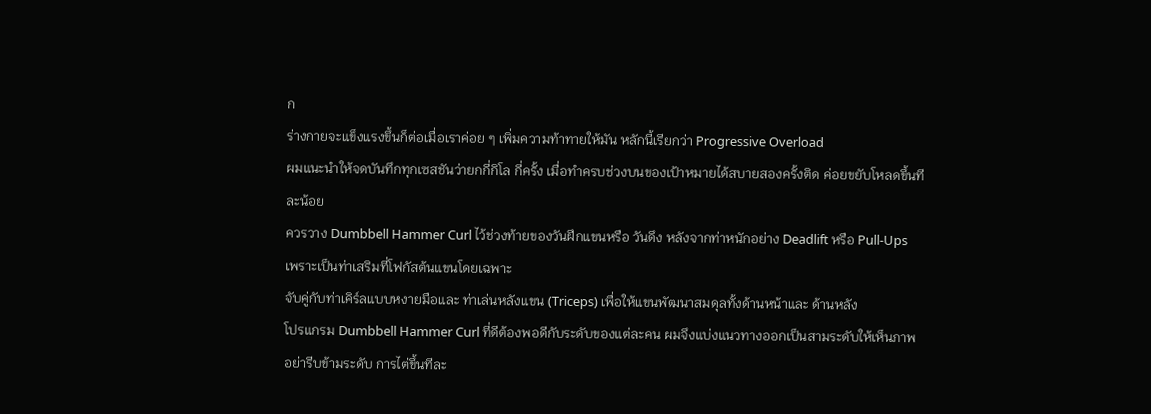ก
ร่างกายจะแข็งแรงขึ้นก็ต่อเมื่อเราค่อย ๆ เพิ่มความท้าทายให้มัน หลักนี้เรียกว่า Progressive Overload
ผมแนะนำให้จดบันทึกทุกเซสชันว่ายกกี่กิโล กี่ครั้ง เมื่อทำครบช่วงบนของเป้าหมายได้สบายสองครั้งติด ค่อยขยับโหลดขึ้นทีละน้อย
ควรวาง Dumbbell Hammer Curl ไว้ช่วงท้ายของวันฝึกแขนหรือ วันดึง หลังจากท่าหนักอย่าง Deadlift หรือ Pull-Ups เพราะเป็นท่าเสริมที่โฟกัสต้นแขนโดยเฉพาะ
จับคู่กับท่าเคิร์ลแบบหงายมือและ ท่าเล่นหลังแขน (Triceps) เพื่อให้แขนพัฒนาสมดุลทั้งด้านหน้าและ ด้านหลัง
โปรแกรม Dumbbell Hammer Curl ที่ดีต้องพอดีกับระดับของแต่ละคน ผมจึงแบ่งแนวทางออกเป็นสามระดับให้เห็นภาพ
อย่ารีบข้ามระดับ การไต่ขึ้นทีละ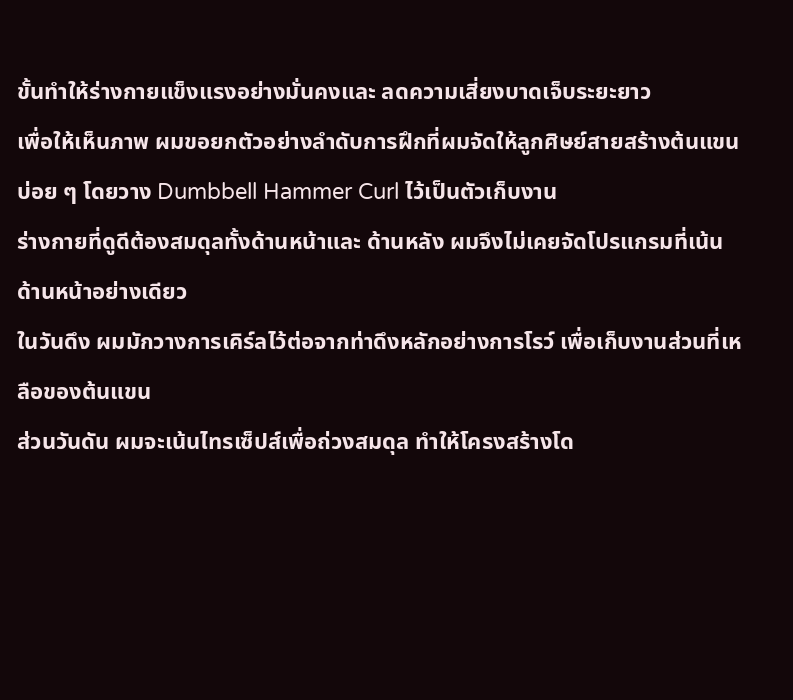ขั้นทำให้ร่างกายแข็งแรงอย่างมั่นคงและ ลดความเสี่ยงบาดเจ็บระยะยาว
เพื่อให้เห็นภาพ ผมขอยกตัวอย่างลำดับการฝึกที่ผมจัดให้ลูกศิษย์สายสร้างต้นแขนบ่อย ๆ โดยวาง Dumbbell Hammer Curl ไว้เป็นตัวเก็บงาน
ร่างกายที่ดูดีต้องสมดุลทั้งด้านหน้าและ ด้านหลัง ผมจึงไม่เคยจัดโปรแกรมที่เน้นด้านหน้าอย่างเดียว
ในวันดึง ผมมักวางการเคิร์ลไว้ต่อจากท่าดึงหลักอย่างการโรว์ เพื่อเก็บงานส่วนที่เหลือของต้นแขน
ส่วนวันดัน ผมจะเน้นไทรเซ็ปส์เพื่อถ่วงสมดุล ทำให้โครงสร้างโด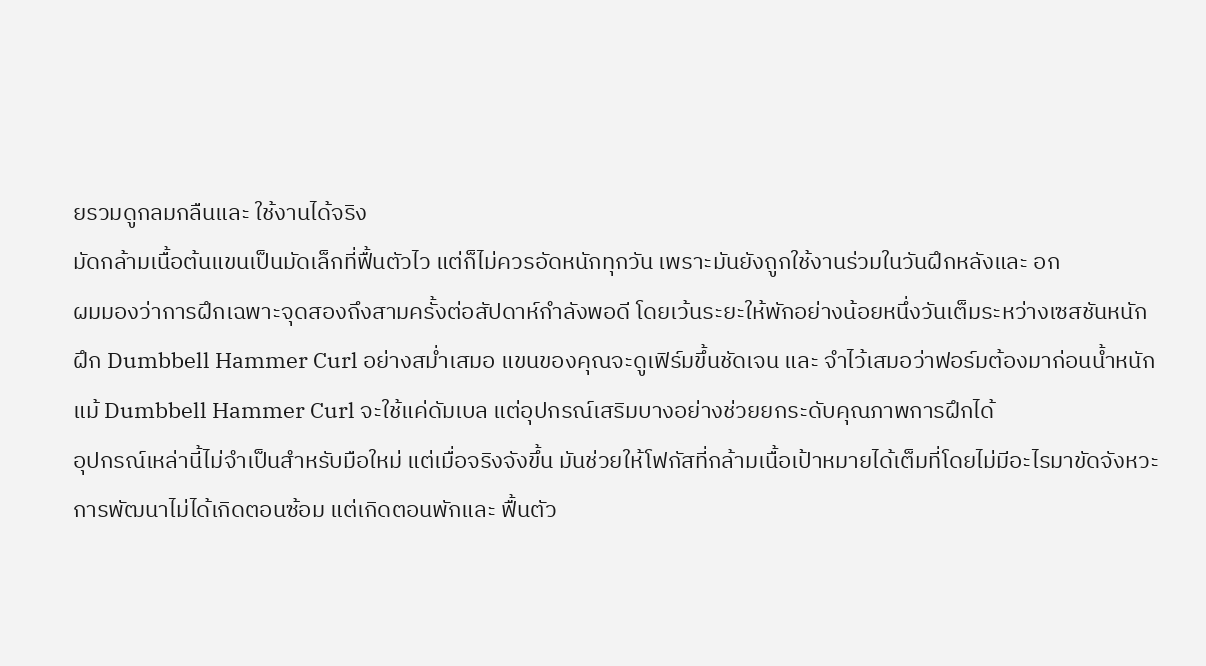ยรวมดูกลมกลืนและ ใช้งานได้จริง
มัดกล้ามเนื้อต้นแขนเป็นมัดเล็กที่ฟื้นตัวไว แต่ก็ไม่ควรอัดหนักทุกวัน เพราะมันยังถูกใช้งานร่วมในวันฝึกหลังและ อก
ผมมองว่าการฝึกเฉพาะจุดสองถึงสามครั้งต่อสัปดาห์กำลังพอดี โดยเว้นระยะให้พักอย่างน้อยหนึ่งวันเต็มระหว่างเซสชันหนัก
ฝึก Dumbbell Hammer Curl อย่างสม่ำเสมอ แขนของคุณจะดูเฟิร์มขึ้นชัดเจน และ จำไว้เสมอว่าฟอร์มต้องมาก่อนน้ำหนัก
แม้ Dumbbell Hammer Curl จะใช้แค่ดัมเบล แต่อุปกรณ์เสริมบางอย่างช่วยยกระดับคุณภาพการฝึกได้
อุปกรณ์เหล่านี้ไม่จำเป็นสำหรับมือใหม่ แต่เมื่อจริงจังขึ้น มันช่วยให้โฟกัสที่กล้ามเนื้อเป้าหมายได้เต็มที่โดยไม่มีอะไรมาขัดจังหวะ
การพัฒนาไม่ได้เกิดตอนซ้อม แต่เกิดตอนพักและ ฟื้นตัว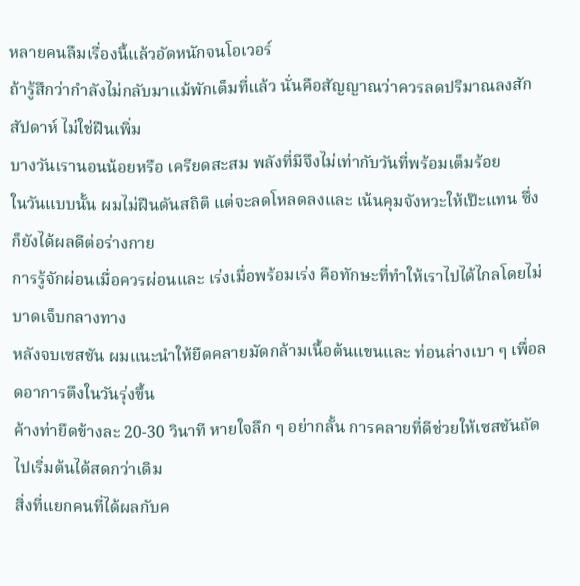หลายคนลืมเรื่องนี้แล้วอัดหนักจนโอเวอร์
ถ้ารู้สึกว่ากำลังไม่กลับมาแม้พักเต็มที่แล้ว นั่นคือสัญญาณว่าควรลดปริมาณลงสักสัปดาห์ ไม่ใช่ฝืนเพิ่ม
บางวันเรานอนน้อยหรือ เครียดสะสม พลังที่มีจึงไม่เท่ากับวันที่พร้อมเต็มร้อย
ในวันแบบนั้น ผมไม่ฝืนดันสถิติ แต่จะลดโหลดลงและ เน้นคุมจังหวะให้เป๊ะแทน ซึ่งก็ยังได้ผลดีต่อร่างกาย
การรู้จักผ่อนเมื่อควรผ่อนและ เร่งเมื่อพร้อมเร่ง คือทักษะที่ทำให้เราไปได้ไกลโดยไม่บาดเจ็บกลางทาง
หลังจบเซสชัน ผมแนะนำให้ยืดคลายมัดกล้ามเนื้อต้นแขนและ ท่อนล่างเบา ๆ เพื่อลดอาการตึงในวันรุ่งขึ้น
ค้างท่ายืดข้างละ 20-30 วินาที หายใจลึก ๆ อย่ากลั้น การคลายที่ดีช่วยให้เซสชันถัดไปเริ่มต้นได้สดกว่าเดิม
สิ่งที่แยกคนที่ได้ผลกับค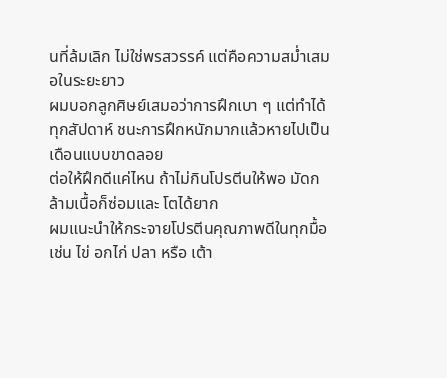นที่ล้มเลิก ไม่ใช่พรสวรรค์ แต่คือความสม่ำเสมอในระยะยาว
ผมบอกลูกศิษย์เสมอว่าการฝึกเบา ๆ แต่ทำได้ทุกสัปดาห์ ชนะการฝึกหนักมากแล้วหายไปเป็นเดือนแบบขาดลอย
ต่อให้ฝึกดีแค่ไหน ถ้าไม่กินโปรตีนให้พอ มัดกล้ามเนื้อก็ซ่อมและ โตได้ยาก
ผมแนะนำให้กระจายโปรตีนคุณภาพดีในทุกมื้อ เช่น ไข่ อกไก่ ปลา หรือ เต้า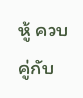หู้ ควบคู่กับ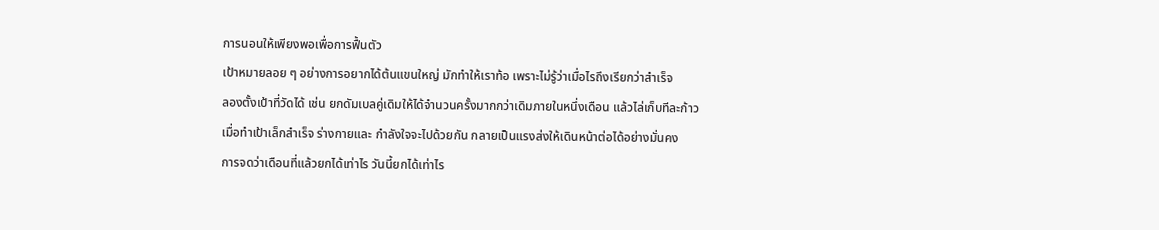การนอนให้เพียงพอเพื่อการฟื้นตัว
เป้าหมายลอย ๆ อย่างการอยากได้ต้นแขนใหญ่ มักทำให้เราท้อ เพราะไม่รู้ว่าเมื่อไรถึงเรียกว่าสำเร็จ
ลองตั้งเป้าที่วัดได้ เช่น ยกดัมเบลคู่เดิมให้ได้จำนวนครั้งมากกว่าเดิมภายในหนึ่งเดือน แล้วไล่เก็บทีละก้าว
เมื่อทำเป้าเล็กสำเร็จ ร่างกายและ กำลังใจจะไปด้วยกัน กลายเป็นแรงส่งให้เดินหน้าต่อได้อย่างมั่นคง
การจดว่าเดือนที่แล้วยกได้เท่าไร วันนี้ยกได้เท่าไร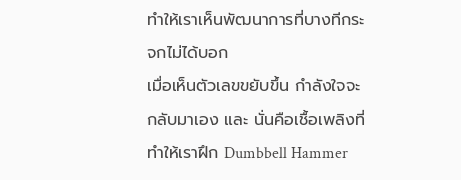ทำให้เราเห็นพัฒนาการที่บางทีกระจกไม่ได้บอก
เมื่อเห็นตัวเลขขยับขึ้น กำลังใจจะกลับมาเอง และ นั่นคือเชื้อเพลิงที่ทำให้เราฝึก Dumbbell Hammer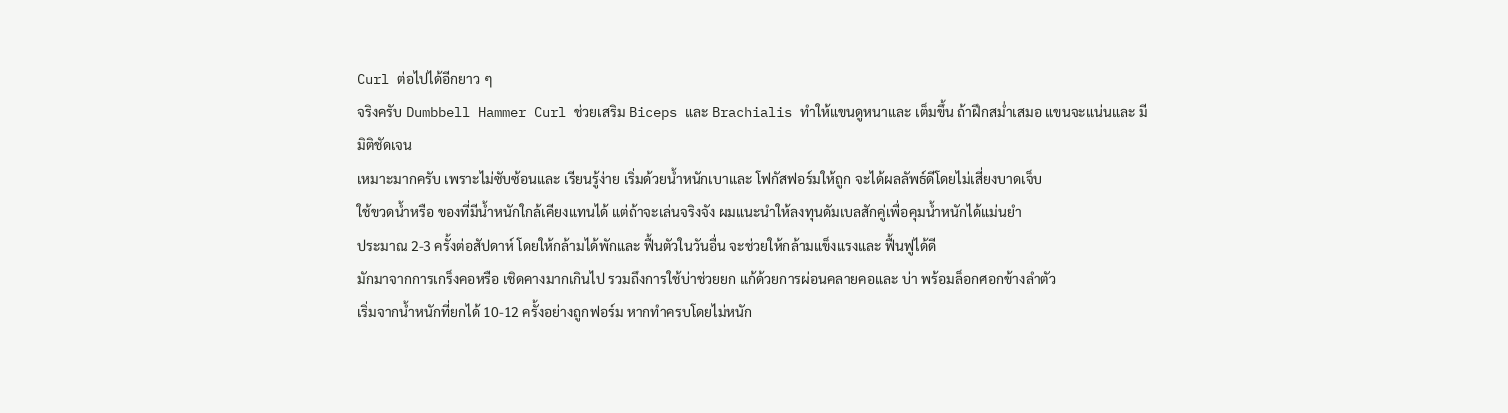Curl ต่อไปได้อีกยาว ๆ
จริงครับ Dumbbell Hammer Curl ช่วยเสริม Biceps และ Brachialis ทำให้แขนดูหนาและ เต็มขึ้น ถ้าฝึกสม่ำเสมอ แขนจะแน่นและ มีมิติชัดเจน
เหมาะมากครับ เพราะไม่ซับซ้อนและ เรียนรู้ง่าย เริ่มด้วยน้ำหนักเบาและ โฟกัสฟอร์มให้ถูก จะได้ผลลัพธ์ดีโดยไม่เสี่ยงบาดเจ็บ
ใช้ขวดน้ำหรือ ของที่มีน้ำหนักใกล้เคียงแทนได้ แต่ถ้าจะเล่นจริงจัง ผมแนะนำให้ลงทุนดัมเบลสักคู่เพื่อคุมน้ำหนักได้แม่นยำ
ประมาณ 2-3 ครั้งต่อสัปดาห์ โดยให้กล้ามได้พักและ ฟื้นตัวในวันอื่น จะช่วยให้กล้ามแข็งแรงและ ฟื้นฟูได้ดี
มักมาจากการเกร็งคอหรือ เชิดคางมากเกินไป รวมถึงการใช้บ่าช่วยยก แก้ด้วยการผ่อนคลายคอและ บ่า พร้อมล็อกศอกข้างลำตัว
เริ่มจากน้ำหนักที่ยกได้ 10-12 ครั้งอย่างถูกฟอร์ม หากทำครบโดยไม่หนัก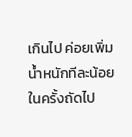เกินไป ค่อยเพิ่มน้ำหนักทีละน้อยในครั้งถัดไป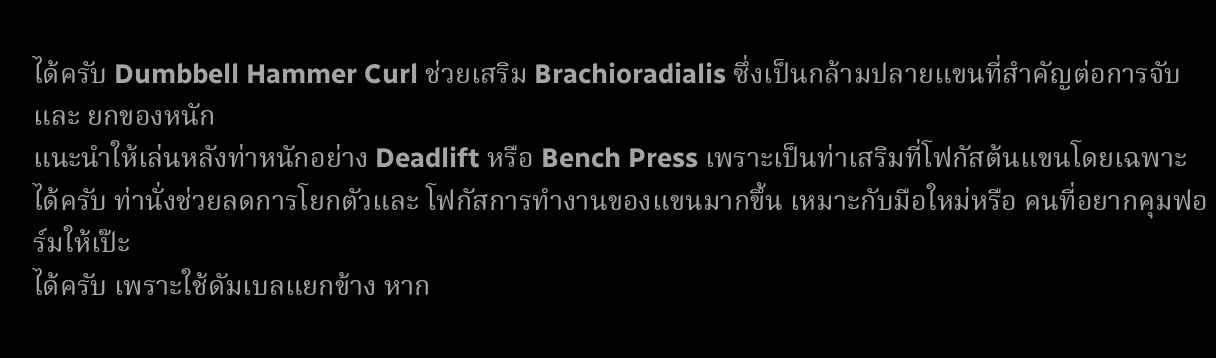ได้ครับ Dumbbell Hammer Curl ช่วยเสริม Brachioradialis ซึ่งเป็นกล้ามปลายแขนที่สำคัญต่อการจับและ ยกของหนัก
แนะนำให้เล่นหลังท่าหนักอย่าง Deadlift หรือ Bench Press เพราะเป็นท่าเสริมที่โฟกัสต้นแขนโดยเฉพาะ
ได้ครับ ท่านั่งช่วยลดการโยกตัวและ โฟกัสการทำงานของแขนมากขึ้น เหมาะกับมือใหม่หรือ คนที่อยากคุมฟอร์มให้เป๊ะ
ได้ครับ เพราะใช้ดัมเบลแยกข้าง หาก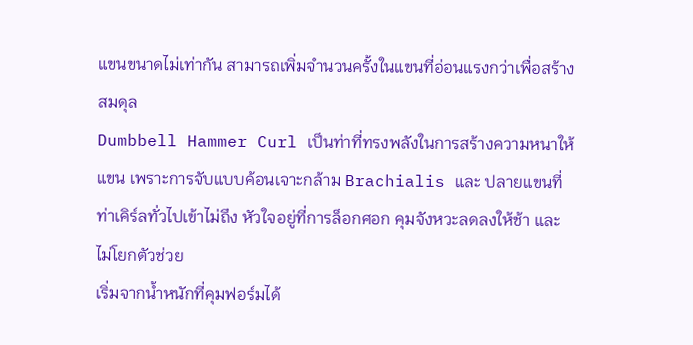แขนขนาดไม่เท่ากัน สามารถเพิ่มจำนวนครั้งในแขนที่อ่อนแรงกว่าเพื่อสร้างสมดุล
Dumbbell Hammer Curl เป็นท่าที่ทรงพลังในการสร้างความหนาให้แขน เพราะการจับแบบค้อนเจาะกล้าม Brachialis และ ปลายแขนที่ท่าเคิร์ลทั่วไปเข้าไม่ถึง หัวใจอยู่ที่การล็อกศอก คุมจังหวะลดลงให้ช้า และ ไม่โยกตัวช่วย
เริ่มจากน้ำหนักที่คุมฟอร์มได้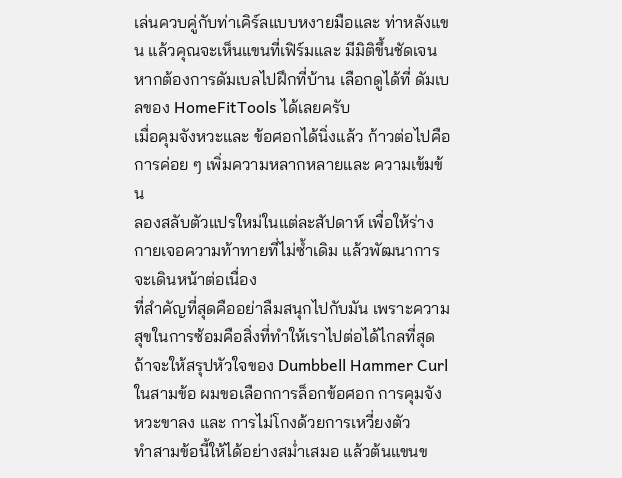เล่นควบคู่กับท่าเคิร์ลแบบหงายมือและ ท่าหลังแขน แล้วคุณจะเห็นแขนที่เฟิร์มและ มีมิติขึ้นชัดเจน
หากต้องการดัมเบลไปฝึกที่บ้าน เลือกดูได้ที่ ดัมเบลของ HomeFitTools ได้เลยครับ
เมื่อคุมจังหวะและ ข้อศอกได้นิ่งแล้ว ก้าวต่อไปคือการค่อย ๆ เพิ่มความหลากหลายและ ความเข้มข้น
ลองสลับตัวแปรใหม่ในแต่ละสัปดาห์ เพื่อให้ร่างกายเจอความท้าทายที่ไม่ซ้ำเดิม แล้วพัฒนาการจะเดินหน้าต่อเนื่อง
ที่สำคัญที่สุดคืออย่าลืมสนุกไปกับมัน เพราะความสุขในการซ้อมคือสิ่งที่ทำให้เราไปต่อได้ไกลที่สุด
ถ้าจะให้สรุปหัวใจของ Dumbbell Hammer Curl ในสามข้อ ผมขอเลือกการล็อกข้อศอก การคุมจังหวะขาลง และ การไม่โกงด้วยการเหวี่ยงตัว
ทำสามข้อนี้ให้ได้อย่างสม่ำเสมอ แล้วต้นแขนข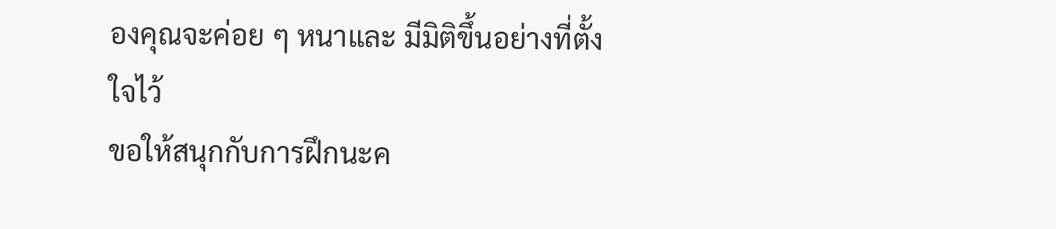องคุณจะค่อย ๆ หนาและ มีมิติขึ้นอย่างที่ตั้งใจไว้
ขอให้สนุกกับการฝึกนะค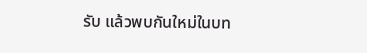รับ แล้วพบกันใหม่ในบท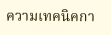ความเทคนิคกา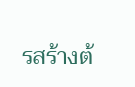รสร้างต้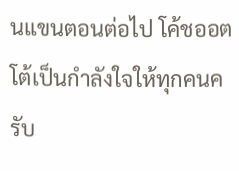นแขนตอนต่อไป โค้ชออตโต้เป็นกำลังใจให้ทุกคนครับ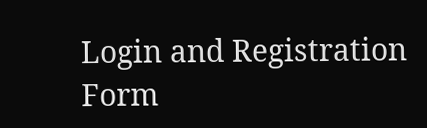Login and Registration Form